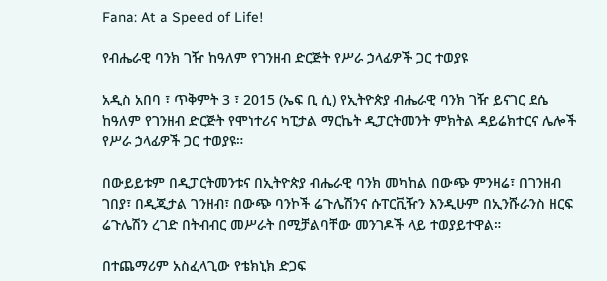Fana: At a Speed of Life!

የብሔራዊ ባንክ ገዥ ከዓለም የገንዘብ ድርጅት የሥራ ኃላፊዎች ጋር ተወያዩ

አዲስ አበባ ፣ ጥቅምት 3 ፣ 2015 (ኤፍ ቢ ሲ) የኢትዮጵያ ብሔራዊ ባንክ ገዥ ይናገር ደሴ ከዓለም የገንዘብ ድርጅት የሞነተሪና ካፒታል ማርኬት ዲፓርትመንት ምክትል ዳይሬክተርና ሌሎች የሥራ ኃላፊዎች ጋር ተወያዩ።

በውይይቱም በዲፓርትመንቱና በኢትዮጵያ ብሔራዊ ባንክ መካከል በውጭ ምንዛሬ፣ በገንዘብ ገበያ፣ በዲጂታል ገንዘብ፣ በውጭ ባንኮች ሬጉሌሽንና ሱፐርቪዥን እንዲሁም በኢንሹራንስ ዘርፍ ሬጉሌሽን ረገድ በትብብር መሥራት በሚቻልባቸው መንገዶች ላይ ተወያይተዋል።

በተጨማሪም አስፈላጊው የቴክኒክ ድጋፍ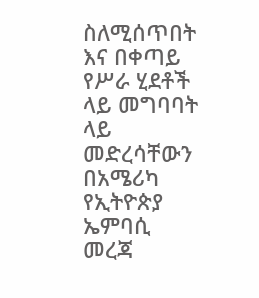ስለሚሰጥበት እና በቀጣይ የሥራ ሂደቶች ላይ መግባባት ላይ መድረሳቸውን በአሜሪካ የኢትዮጵያ ኤምባሲ መረጃ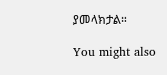ያመላክታል።

You might also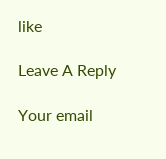like

Leave A Reply

Your email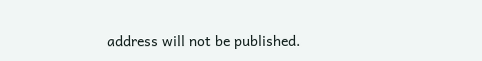address will not be published.